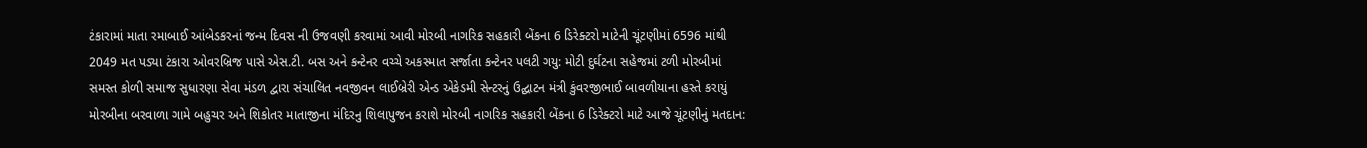ટંકારામાં માતા રમાબાઈ આંબેડકરનાં જન્મ દિવસ ની ઉજવણી કરવામાં આવી મોરબી નાગરિક સહકારી બેંકના 6 ડિરેક્ટરો માટેની ચૂંટણીમાં 6596 માંથી 2049 મત પડ્યા ટંકારા ઓવરબ્રિજ પાસે એસ.ટી. બસ અને કન્ટેનર વચ્ચે અકસ્માત સર્જાતા કન્ટેનર પલટી ગયુ: મોટી દુર્ઘટના સહેજમાં ટળી મોરબીમાં સમસ્ત કોળી સમાજ સુધારણા સેવા મંડળ દ્વારા સંચાલિત નવજીવન લાઈબ્રેરી એન્ડ એકેડમી સેન્ટરનું ઉદ્ઘાટન મંત્રી કુંવરજીભાઈ બાવળીયાના હસ્તે કરાયું મોરબીના બરવાળા ગામે બહુચર અને શિકોતર માતાજીના મંદિરનુ શિલાપુજન કરાશે મોરબી નાગરિક સહકારી બેંકના 6 ડિરેક્ટરો માટે આજે ચૂંટણીનું મતદાન: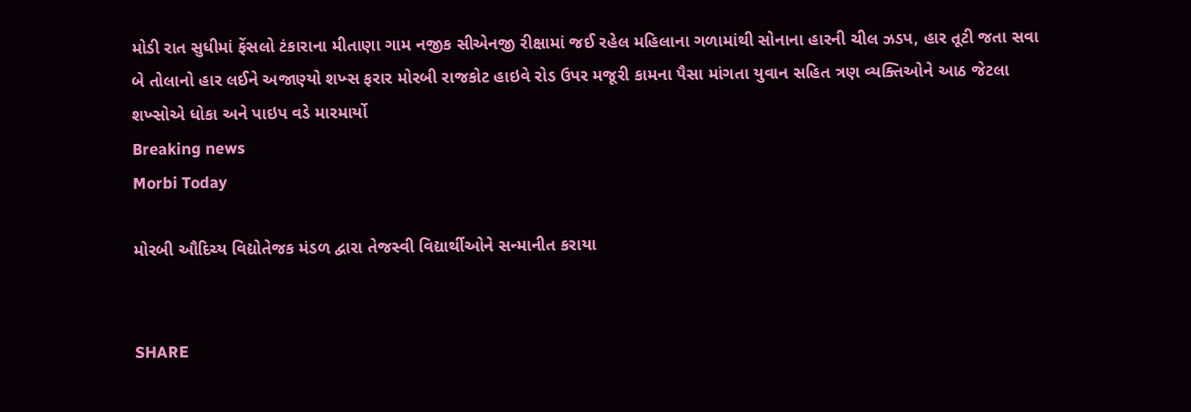મોડી રાત સુધીમાં ફેંસલો ટંકારાના મીતાણા ગામ નજીક સીએનજી રીક્ષામાં જઈ રહેલ મહિલાના ગળામાંથી સોનાના હારની ચીલ ઝડપ, હાર તૂટી જતા સવા બે તોલાનો હાર લઈને અજાણ્યો શખ્સ ફરાર મોરબી રાજકોટ હાઇવે રોડ ઉપર મજૂરી કામના પૈસા માંગતા યુવાન સહિત ત્રણ વ્યક્તિઓને આઠ જેટલા શખ્સોએ ધોકા અને પાઇપ વડે મારમાર્યો
Breaking news
Morbi Today

મોરબી ઔદિચ્ય વિદ્યોતેજક મંડળ દ્વારા તેજસ્વી વિદ્યાર્થીઓને સન્માનીત કરાયા


SHARE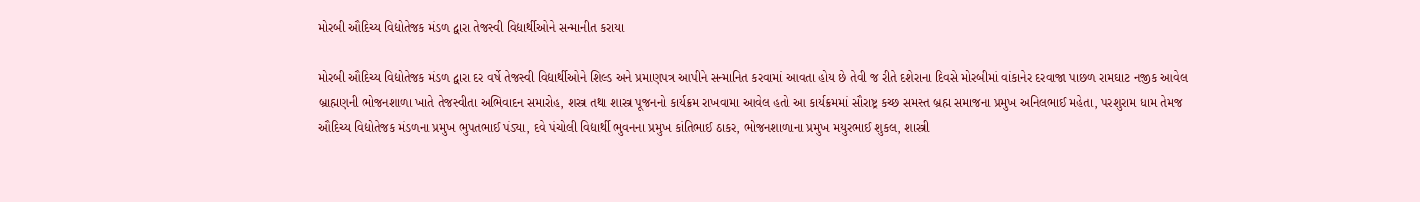મોરબી ઔદિચ્ય વિદ્યોતેજક મંડળ દ્વારા તેજસ્વી વિદ્યાર્થીઓને સન્માનીત કરાયા

મોરબી ઔદિચ્ય વિદ્યોતેજક મંડળ દ્વારા દર વર્ષે તેજસ્વી વિદ્યાર્થીઓને શિલ્ડ અને પ્રમાણપત્ર આપીને સન્માનિત કરવામાં આવતા હોય છે તેવી જ રીતે દશેરાના દિવસે મોરબીમાં વાંકાનેર દરવાજા પાછળ રામઘાટ નજીક આવેલ બ્રાહ્મણની ભોજનશાળા ખાતે તેજસ્વીતા અભિવાદન સમારોહ, શસ્ત્ર તથા શાસ્ત્ર પૂજનનો કાર્યક્રમ રાખવામા આવેલ હતો આ કાર્યક્રમમાં સૌરાષ્ટ્ર કચ્છ સમસ્ત બ્રહ્મ સમાજના પ્રમુખ અનિલભાઈ મહેતા, પરશુરામ ધામ તેમજ ઔદિચ્ય વિદ્યોતેજક મંડળના પ્રમુખ ભુપતભાઈ પંડ્યા, દવે પંચોલી વિદ્યાર્થી ભુવનના પ્રમુખ કાંતિભાઈ ઠાકર, ભોજનશાળાના પ્રમુખ મયુરભાઈ શુકલ, શાસ્ત્રી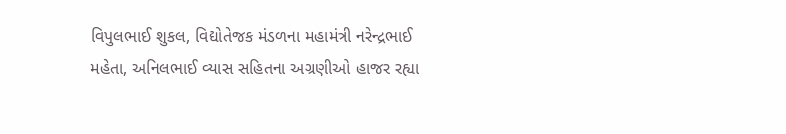વિપુલભાઈ શુકલ, વિદ્યોતેજક મંડળના મહામંત્રી નરેન્દ્રભાઈ મહેતા, અનિલભાઈ વ્યાસ સહિતના અગ્રણીઓ હાજર રહ્યા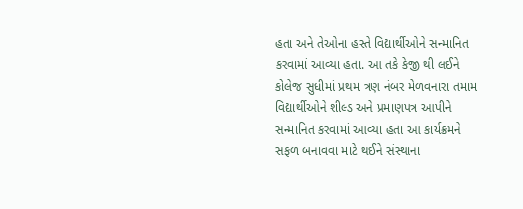હતા અને તેઓના હસ્તે વિદ્યાર્થીઓને સન્માનિત કરવામાં આવ્યા હતા. આ તકે કેજી થી લઈને કોલેજ સુધીમાં પ્રથમ ત્રણ નંબર મેળવનારા તમામ વિદ્યાર્થીઓને શીલ્ડ અને પ્રમાણપત્ર આપીને સન્માનિત કરવામાં આવ્યા હતા આ કાર્યક્રમને સફળ બનાવવા માટે થઈને સંસ્થાના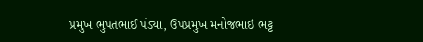પ્રમુખ ભુપતભાઈ પંડ્યા, ઉપપ્રમુખ મનોજભાઇ ભટ્ટ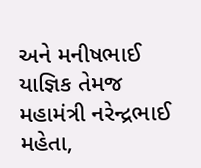અને મનીષભાઈ યાજ્ઞિક તેમજ મહામંત્રી નરેન્દ્રભાઈ મહેતા,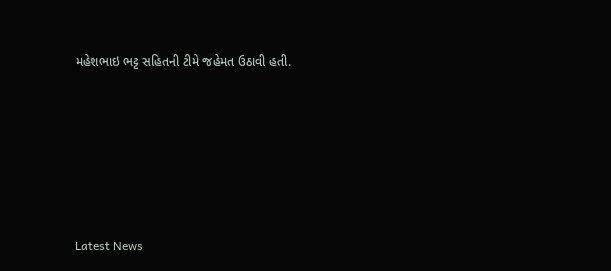મહેશભાઇ ભટ્ટ સહિતની ટીમે જહેમત ઉઠાવી હતી.






Latest News